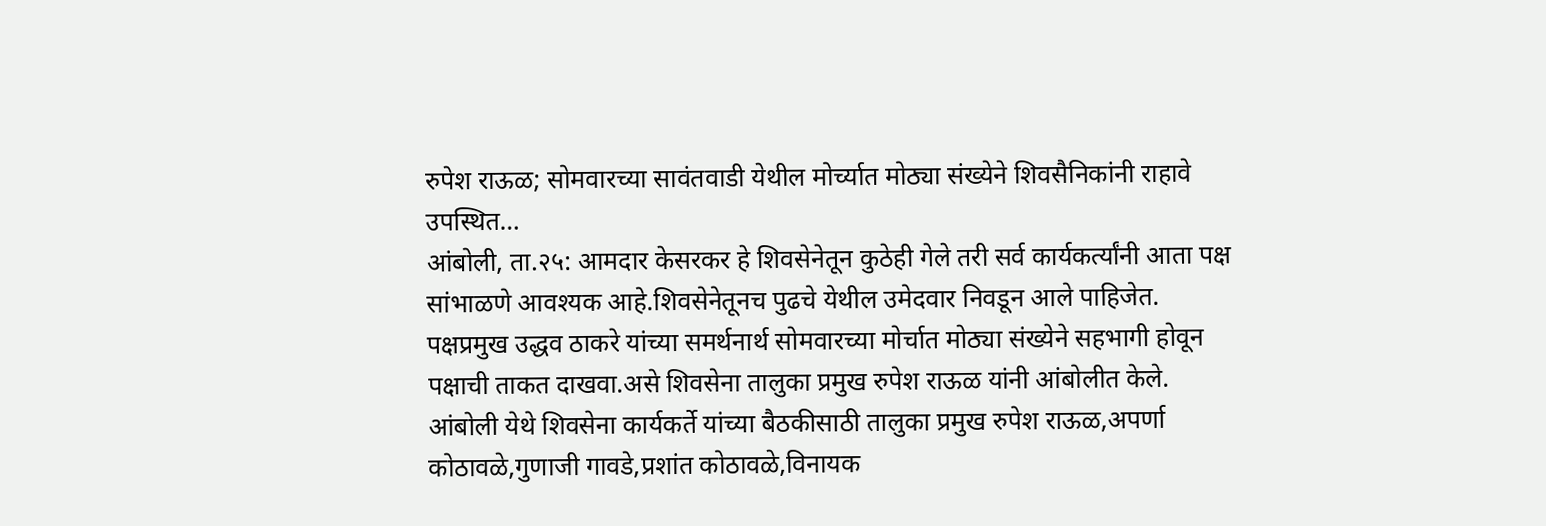रुपेश राऊळ; सोमवारच्या सावंतवाडी येथील मोर्च्यात मोठ्या संख्येने शिवसैनिकांनी राहावे उपस्थित…
आंबोली, ता.२५: आमदार केसरकर हे शिवसेनेतून कुठेही गेले तरी सर्व कार्यकर्त्यांनी आता पक्ष सांभाळणे आवश्यक आहे.शिवसेनेतूनच पुढचे येथील उमेदवार निवडून आले पाहिजेत. पक्षप्रमुख उद्धव ठाकरे यांच्या समर्थनार्थ सोमवारच्या मोर्चात मोठ्या संख्येने सहभागी होवून पक्षाची ताकत दाखवा.असे शिवसेना तालुका प्रमुख रुपेश राऊळ यांनी आंबोलीत केले.
आंबोली येथे शिवसेना कार्यकर्ते यांच्या बैठकीसाठी तालुका प्रमुख रुपेश राऊळ,अपर्णा कोठावळे,गुणाजी गावडे,प्रशांत कोठावळे,विनायक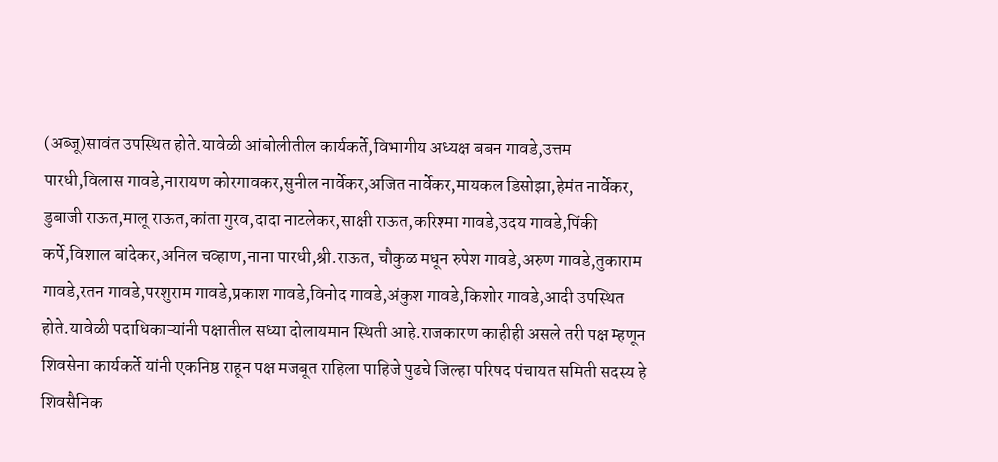(अब्जू)सावंत उपस्थित होते.यावेळी आंबोलीतील कार्यकर्ते,विभागीय अध्यक्ष बबन गावडे,उत्तम पारधी,विलास गावडे,नारायण कोरगावकर,सुनील नार्वेकर,अजित नार्वेकर,मायकल डिसोझा,हेमंत नार्वेकर, डुबाजी राऊत,मालू राऊत,कांता गुरव,दादा नाटलेकर,साक्षी राऊत,करिश्मा गावडे,उदय गावडे,पिंकी कर्पे,विशाल बांदेकर,अनिल चव्हाण,नाना पारधी,श्री.राऊत, चौकुळ मधून रुपेश गावडे,अरुण गावडे,तुकाराम गावडे,रतन गावडे,परशुराम गावडे,प्रकाश गावडे,विनोद गावडे,अंकुश गावडे,किशोर गावडे,आदी उपस्थित होते.यावेळी पदाधिकाऱ्यांनी पक्षातील सध्या दोलायमान स्थिती आहे.राजकारण काहीही असले तरी पक्ष म्हणून शिवसेना कार्यकर्ते यांनी एकनिष्ठ राहून पक्ष मजबूत राहिला पाहिजे पुढचे जिल्हा परिषद पंचायत समिती सदस्य हे शिवसैनिक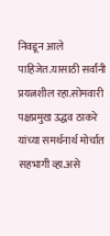निवडून आले पाहिजेत.यासाठी सर्वांनी प्रयत्नशील रहा.सोमवारी पक्षप्रमुख उद्धव ठाकरे यांच्या समर्थनार्थ मोर्चात सहभागी व्हा.असे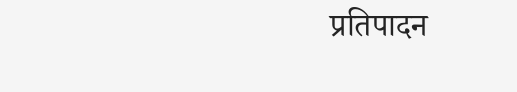प्रतिपादन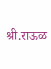श्री.राऊळ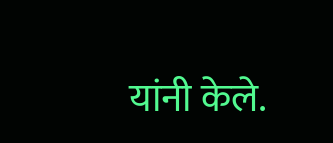यांनी केले.